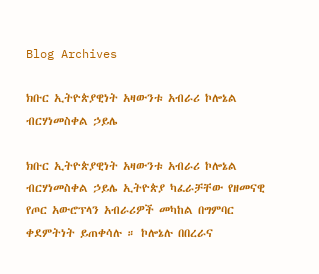Blog Archives

ክቡር ኢትዮጵያዊነት አዛውንቱ አብራሪ ኮሎኔል ብርሃነመስቀል ኃይሌ

ክቡር ኢትዮጵያዊነት አዛውንቱ አብራሪ ኮሎኔል ብርሃነመስቀል ኃይሌ ኢትዮጵያ ካፈራቻቸው የዘመናዊ የጦር አውሮፕላን አብራሪዎች መካከል በግምባር ቀደምትነት ይጠቀሳሉ ። ኮሎኔሉ በበረራና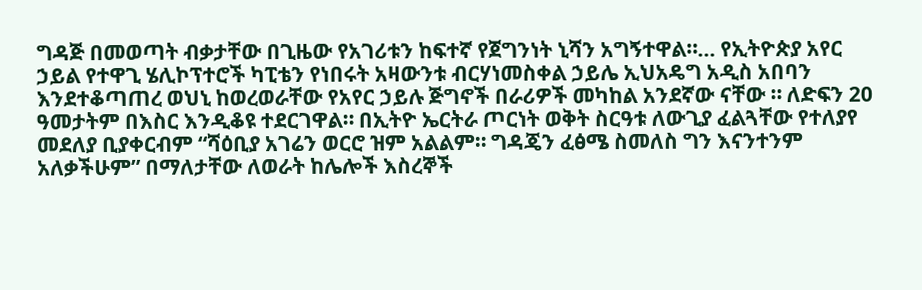ግዳጅ በመወጣት ብቃታቸው በጊዜው የአገሪቱን ከፍተኛ የጀግንነት ኒሻን አግኝተዋል።… የኢትዮጵያ አየር ኃይል የተዋጊ ሄሊኮፕተሮች ካፒቴን የነበሩት አዛውንቱ ብርሃነመስቀል ኃይሌ ኢህአዴግ አዲስ አበባን እንደተቆጣጠረ ወህኒ ከወረወራቸው የአየር ኃይሉ ጅግኖች በራሪዎች መካከል አንደኛው ናቸው ። ለድፍን 20 ዓመታትም በእስር እንዲቆዩ ተደርገዋል። በኢትዮ ኤርትራ ጦርነት ወቅት ስርዓቱ ለውጊያ ፈልጓቸው የተለያየ መደለያ ቢያቀርብም “ሻዕቢያ አገሬን ወርሮ ዝም አልልም። ግዳጄን ፈፅሜ ስመለስ ግን እናንተንም አለቃችሁም” በማለታቸው ለወራት ከሌሎች እስረኞች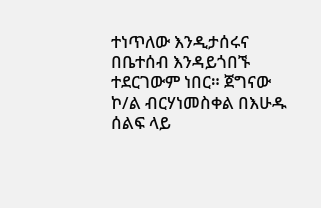ተነጥለው እንዲታሰሩና በቤተሰብ እንዳይጎበኙ ተደርገውም ነበር። ጀግናው ኮ/ል ብርሃነመስቀል በእሁዱ ሰልፍ ላይ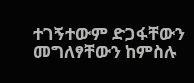ተገኝተውም ድጋፋቸውን መግለፃቸውን ከምስሉ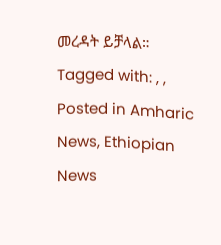መረዳት ይቻላል።
Tagged with: , ,
Posted in Amharic News, Ethiopian News